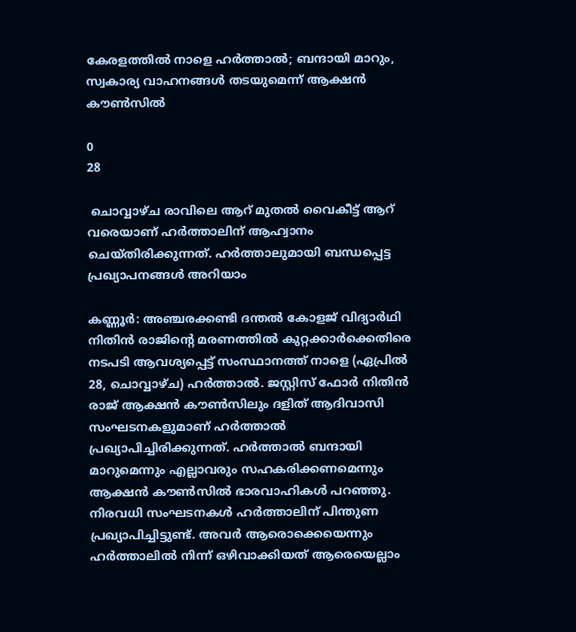കേരളത്തിൽ നാളെ ഹർത്താൽ; ബന്ദായി മാറും, സ്വകാര്യ വാഹനങ്ങള്‍ തടയുമെന്ന് ആക്ഷന്‍ കൗണ്‍സില്‍

0
28

 ചൊവ്വാഴ്ച രാവിലെ ആറ് മുതൽ വൈകീട്ട് ആറ് വരെയാണ് ഹർത്താലിന് ആഹ്വാനം ചെയ്തിരിക്കുന്നത്. ഹർത്താലുമായി ബന്ധപ്പെട്ട പ്രഖ്യാപനങ്ങൾ അറിയാം

കണ്ണൂര്‍: അഞ്ചരക്കണ്ടി ദന്തൽ കോളജ് വിദ്യാര്‍ഥി നിതിന്‍ രാജിൻ്റെ മരണത്തില്‍ കുറ്റക്കാര്‍ക്കെതിരെ നടപടി ആവശ്യപ്പെട്ട് സംസ്ഥാനത്ത് നാളെ (ഏപ്രിൽ 28, ചൊവ്വാഴ്ച) ഹർത്താൽ. ജസ്റ്റിസ് ഫോര്‍ നിതിന്‍ രാജ് ആക്ഷന്‍ കൗണ്‍സിലും ദളിത് ആദിവാസി സംഘടനകളുമാണ് ഹർത്താൽ പ്രഖ്യാപിച്ചിരിക്കുന്നത്. ഹർത്താൽ ബന്ദായി മാറുമെന്നും എല്ലാവരും സഹകരിക്കണമെന്നും ആക്ഷന്‍ കൗണ്‍സില്‍ ഭാരവാഹികൾ പറഞ്ഞു. നിരവധി സംഘടനകൾ ഹർത്താലിന് പിന്തുണ പ്രഖ്യാപിച്ചിട്ടുണ്ട്. അവർ ആരൊക്കെയെന്നും ഹർത്താലിൽ നിന്ന് ഒഴിവാക്കിയത് ആരെയെല്ലാം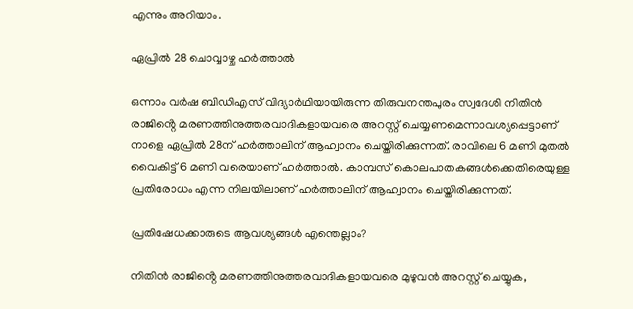എന്നും അറിയാം.

ഏപ്രിൽ 28 ചൊവ്വാഴ്ച ഹർത്താൽ

ഒന്നാം വര്‍ഷ ബിഡിഎസ് വിദ്യാർഥിയായിരുന്ന തിരുവനന്തപുരം സ്വദേശി നിതിൻ രാജിൻ്റെ മരണത്തിനുത്തരവാദികളായവരെ അറസ്റ്റ് ചെയ്യണമെന്നാവശ്യപ്പെട്ടാണ് നാളെ ഏപ്രിൽ 28ന് ഹർത്താലിന് ആഹ്വാനം ചെയ്തിരിക്കുന്നത്. രാവിലെ 6 മണി മുതല്‍ വൈകിട്ട് 6 മണി വരെയാണ് ഹര്‍ത്താല്‍. കാമ്പസ് കൊലപാതകങ്ങള്‍ക്കെതിരെയുള്ള പ്രതിരോധം എന്ന നിലയിലാണ് ഹര്‍ത്താലിന് ആഹ്വാനം ചെയ്തിരിക്കുന്നത്.

പ്രതിഷേധക്കാരുടെ ആവശ്യങ്ങൾ എന്തെല്ലാം?

നിതിന്‍ രാജിൻ്റെ മരണത്തിനുത്തരവാദികളായവരെ മുഴുവന്‍ അറസ്റ്റ് ചെയ്യുക,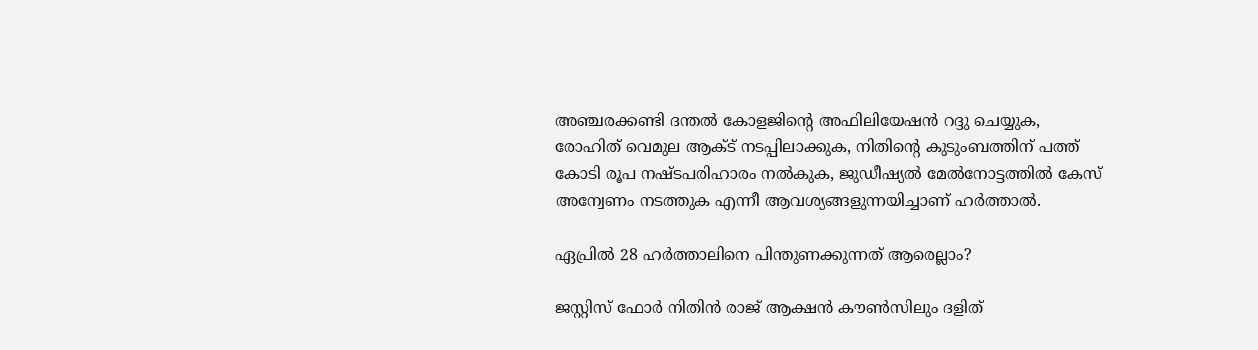അഞ്ചരക്കണ്ടി ദന്തല്‍ കോളജിൻ്റെ അഫിലിയേഷന്‍ റദ്ദു ചെയ്യുക, രോഹിത് വെമുല ആക്ട് നടപ്പിലാക്കുക, നിതിൻ്റെ കുടുംബത്തിന് പത്ത് കോടി രൂപ നഷ്ടപരിഹാരം നല്‍കുക, ജുഡീഷ്യല്‍ മേല്‍നോട്ടത്തില്‍ കേസ് അന്വേണം നടത്തുക എന്നീ ആവശ്യങ്ങളുന്നയിച്ചാണ് ഹര്‍ത്താല്‍.

ഏപ്രിൽ 28 ഹർത്താലിനെ പിന്തുണക്കുന്നത് ആരെല്ലാം?

ജസ്റ്റിസ് ഫോര്‍ നിതിന്‍ രാജ് ആക്ഷന്‍ കൗണ്‍സിലും ദളിത്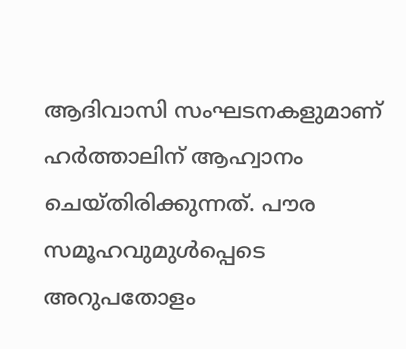ആദിവാസി സംഘടനകളുമാണ് ഹർത്താലിന് ആഹ്വാനം ചെയ്തിരിക്കുന്നത്. പൗര സമൂഹവുമുള്‍പ്പെടെ അറുപതോളം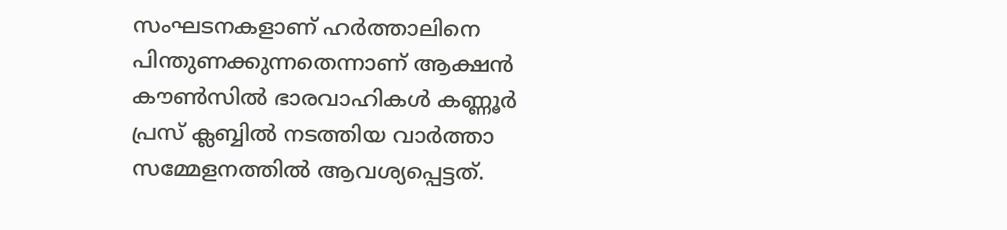സംഘടനകളാണ് ഹര്‍ത്താലിനെ പിന്തുണക്കുന്നതെന്നാണ് ആക്ഷന്‍ കൗണ്‍സിൽ ഭാരവാഹികള്‍ കണ്ണൂര്‍ പ്രസ് ക്ലബ്ബില്‍ നടത്തിയ വാര്‍ത്താ സമ്മേളനത്തില്‍ ആവശ്യപ്പെട്ടത്.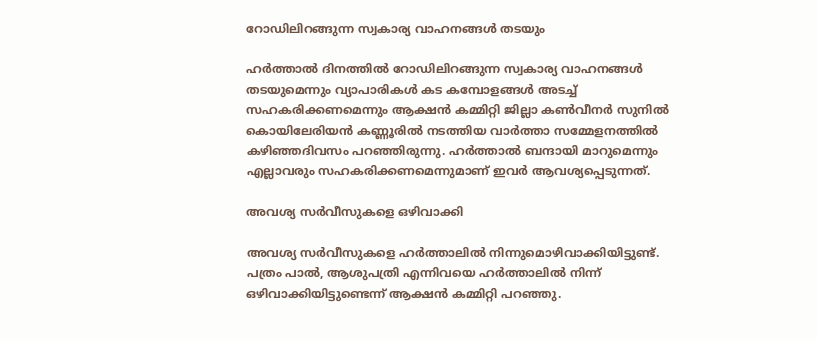റോഡിലിറങ്ങുന്ന സ്വകാര്യ വാഹനങ്ങള്‍ തടയും

ഹർത്താൽ ദിനത്തിൽ റോഡിലിറങ്ങുന്ന സ്വകാര്യ വാഹനങ്ങള്‍ തടയുമെന്നും വ്യാപാരികള്‍ കട കമ്പോളങ്ങള്‍ അടച്ച് സഹകരിക്കണമെന്നും ആക്ഷന്‍ കമ്മിറ്റി ജില്ലാ കണ്‍വീനര്‍ സുനില്‍ കൊയിലേരിയന്‍ കണ്ണൂരിൽ നടത്തിയ വാർത്താ സമ്മേളനത്തിൽ കഴിഞ്ഞദിവസം പറഞ്ഞിരുന്നു. ഹര്‍ത്താല്‍ ബന്ദായി മാറുമെന്നും എല്ലാവരും സഹകരിക്കണമെന്നുമാണ് ഇവർ ആവശ്യപ്പെടുന്നത്.

അവശ്യ സർവീസുകളെ ഒഴിവാക്കി

അവശ്യ സർവീസുകളെ ഹര്‍ത്താലില്‍ നിന്നുമൊഴിവാക്കിയിട്ടുണ്ട്. പത്രം പാല്‍, ആശുപത്രി എന്നിവയെ ഹര്‍ത്താലില്‍ നിന്ന് ഒഴിവാക്കിയിട്ടുണ്ടെന്ന് ആക്ഷന്‍ കമ്മിറ്റി പറഞ്ഞു.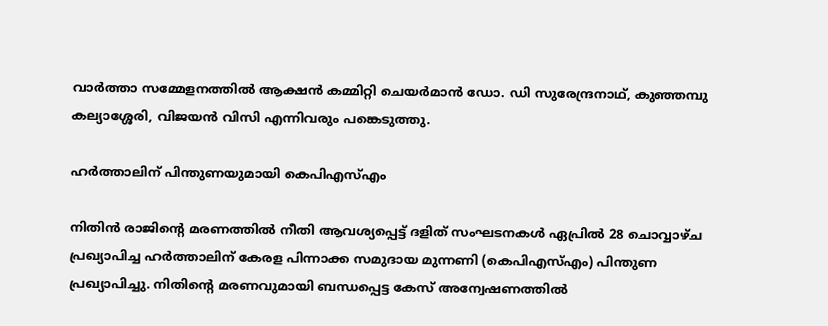വാര്‍ത്താ സമ്മേളനത്തില്‍ ആക്ഷന്‍ കമ്മിറ്റി ചെയര്‍മാന്‍ ഡോ. ഡി സുരേന്ദ്രനാഥ്, കുഞ്ഞമ്പു കല്യാശ്ശേരി, വിജയന്‍ വിസി എന്നിവരും പങ്കെടുത്തു.

ഹർത്താലിന് പിന്തുണയുമായി കെപിഎസ്എം

നിതിൻ രാജിൻ്റെ മരണത്തിൽ നീതി ആവശ്യപ്പെട്ട് ദളിത് സംഘടനകൾ ഏപ്രിൽ 28 ചൊവ്വാഴ്ച പ്രഖ്യാപിച്ച ഹർത്താലിന് കേരള പിന്നാക്ക സമുദായ മുന്നണി (കെപിഎസ്എം) പിന്തുണ പ്രഖ്യാപിച്ചു. നിതിൻ്റെ മരണവുമായി ബന്ധപ്പെട്ട കേസ് അന്വേഷണത്തിൽ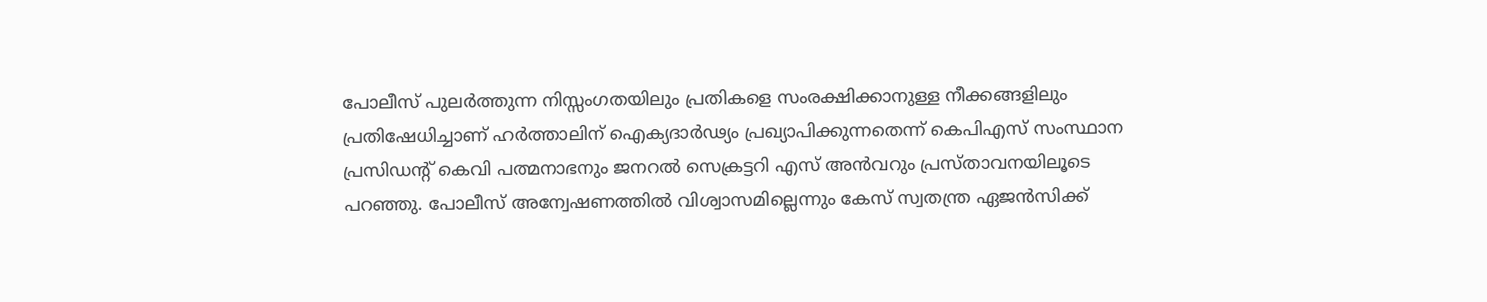പോലീസ് പുലർത്തുന്ന നിസ്സംഗതയിലും പ്രതികളെ സംരക്ഷിക്കാനുള്ള നീക്കങ്ങളിലും പ്രതിഷേധിച്ചാണ് ഹർത്താലിന് ഐക്യദാർഢ്യം പ്രഖ്യാപിക്കുന്നതെന്ന് കെപിഎസ് സംസ്ഥാന പ്രസിഡൻ്റ് കെവി പത്മനാഭനും ജനറൽ സെക്രട്ടറി എസ് അൻവറും പ്രസ്താവനയിലൂടെ പറഞ്ഞു. പോലീസ് അന്വേഷണത്തിൽ വിശ്വാസമില്ലെന്നും കേസ് സ്വതന്ത്ര ഏജൻസിക്ക്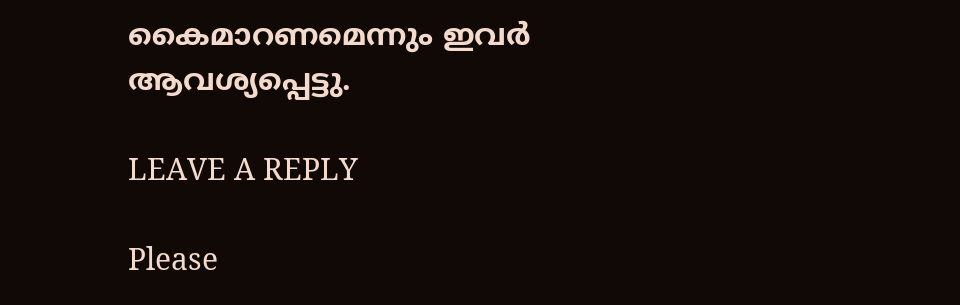കൈമാറണമെന്നും ഇവർ ആവശ്യപ്പെട്ടു.

LEAVE A REPLY

Please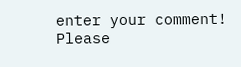enter your comment!
Please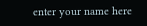enter your name here